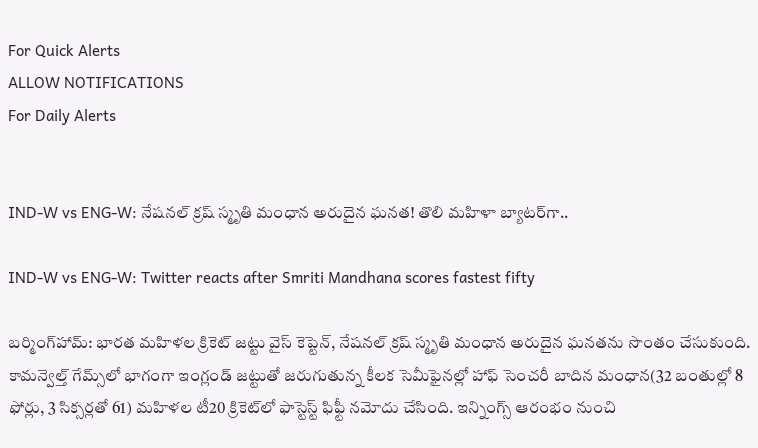For Quick Alerts
ALLOW NOTIFICATIONS
For Daily Alerts


IND-W vs ENG-W: నేషనల్ క్రష్ స్మృతి మంధాన అరుదైన ఘనత! తొలి మహిళా బ్యాటర్‌గా..

IND-W vs ENG-W: Twitter reacts after Smriti Mandhana scores fastest fifty

బర్మింగ్‌హామ్: భారత మహిళల క్రికెట్ జట్టు వైస్ కెప్టెన్, నేషనల్ క్రష్ స్మృతి మంధాన అరుదైన ఘనతను సొంతం చేసుకుంది. కామన్వెల్త్ గేమ్స్‌లో భాగంగా ఇంగ్లండ్ జట్టుతో జరుగుతున్న కీలక సెమీఫైనల్లో హాఫ్ సెంచరీ బాదిన మంధాన(32 బంతుల్లో 8 ఫోర్లు, 3 సిక్సర్లతో 61) మహిళల టీ20 క్రికెట్‌లో ఫాస్టెస్ట్ ఫిఫ్టీ నమోదు చేసింది. ఇన్నింగ్స్ ఆరంభం నుంచి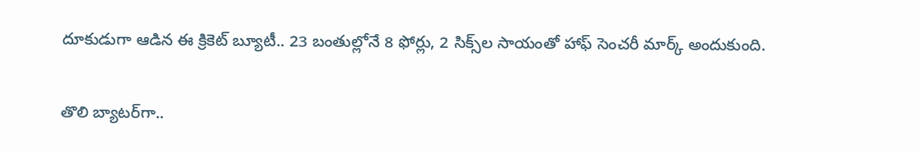దూకుడుగా ఆడిన ఈ క్రికెట్ బ్యూటీ.. 23 బంతుల్లోనే 8 ఫోర్లు, 2 సిక్స్‌ల సాయంతో హాఫ్ సెంచరీ మార్క్ అందుకుంది.

తొలి బ్యాటర్‌గా..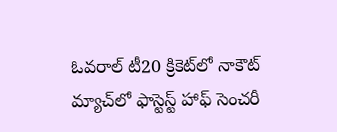ఓవరాల్ టీ20 క్రికెట్‌లో నాకౌట్ మ్యాచ్‌లో ఫాస్టెస్ట్ హాఫ్ సెంచరీ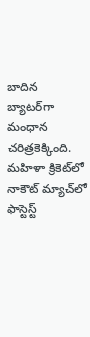బాదిన బ్యాటర్‌గా మంధాన చరిత్రకెక్కింది. మహిళా క్రికెట్‌లో నాకౌట్ మ్యాచ్‌లో ఫాస్టెస్ట్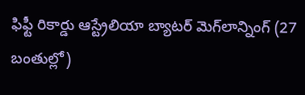ఫిఫ్టీ రికార్డు ఆస్ట్రేలియా బ్యాటర్‌ మెగ్‌లాన్నింగ్‌ (27 బంతుల్లో)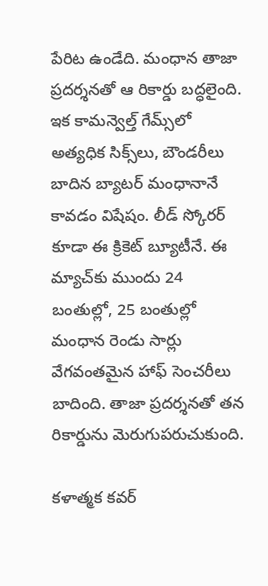పేరిట ఉండేది. మంధాన తాజా ప్రదర్శనతో ఆ రికార్డు బద్ధలైంది. ఇక కామన్వెల్త్ గేమ్స్‌లో అత్యధిక సిక్స్‌లు, బౌండరీలు బాదిన బ్యాటర్ మంధానానే కావడం విషేషం. లీడ్ స్కోరర్‌ కూడా ఈ క్రికెట్ బ్యూటీనే. ఈ మ్యాచ్‌కు ముందు 24 బంతుల్లో, 25 బంతుల్లో మంధాన రెండు సార్లు వేగవంతమైన హాఫ్ సెంచరీలు బాదింది. తాజా ప్రదర్శనతో తన రికార్డును మెరుగుపరుచుకుంది.

కళాత్మక కవర్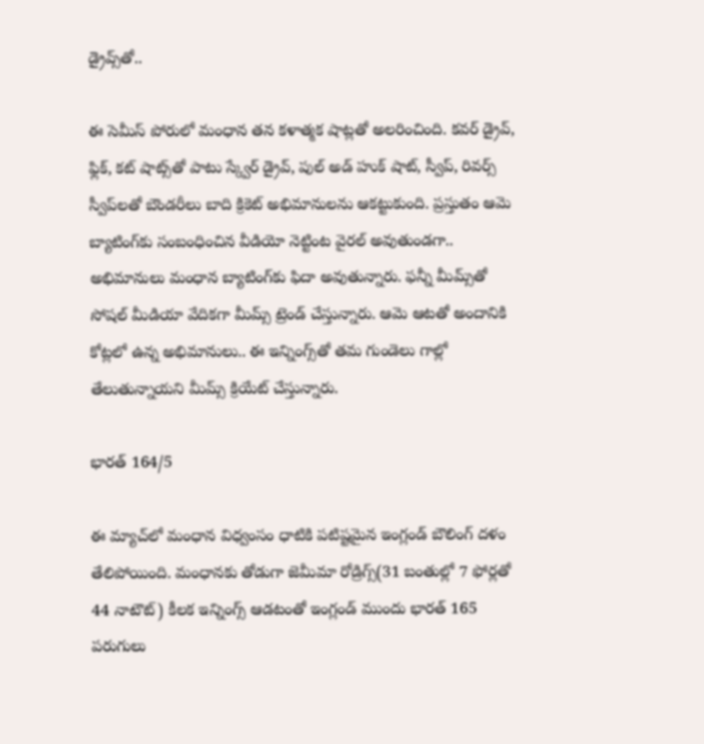డ్రైవ్స్‌తో..

ఈ సెమీస్ పోరులో మంధాన తన కళాత్మక షాట్లతో అలరించింది. కవర్ డ్రైవ్, ఫ్లిక్, కట్ షాట్స్‌తో పాటు స్క్వేర్ డ్రైవ్, పుల్ అడ్ హుక్ షాట్, స్వీప్, రివర్స్ స్వీప్‌లతో బౌండరీలు బాది క్రికెట్ అభిమానులను ఆకట్టుకుంది. ప్రస్తుతం ఆమె బ్యాటింగ్‌కు సంబంధించిన వీడియో నెట్టింట వైరల్ అవుతుండగా.. అభిమానులు మంధాన బ్యాటింగ్‌కు ఫిదా అవుతున్నారు. ఫన్నీ మీమ్స్‌తో సోషల్ మీడియా వేదికగా మీమ్స్ ట్రెండ్ చేస్తున్నారు. ఆమె ఆటతో అందానికి కోట్లలో ఉన్న అభిమానులు.. ఈ ఇన్నింగ్స్‌తో తమ గుండెలు గాల్లో తేలుతున్నాయని మీమ్స్ క్రియేట్ చేస్తున్నారు.

భారత్ 164/5

ఈ మ్యాచ్‌లో మంధాన విధ్వంసం ధాటికి పటిష్టమైన ఇంగ్లండ్‌ బౌలింగ్‌ దళం తేలిపోయింది. మంధానకు తోడుగా జెమీమా రోడ్రిగ్స్(31 బంతుల్లో 7 ఫోర్లతో 44 నాటౌట్) కీలక ఇన్నింగ్స్ ఆడటంతో ఇంగ్లండ్ ముందు భారత్ 165 పరుగులు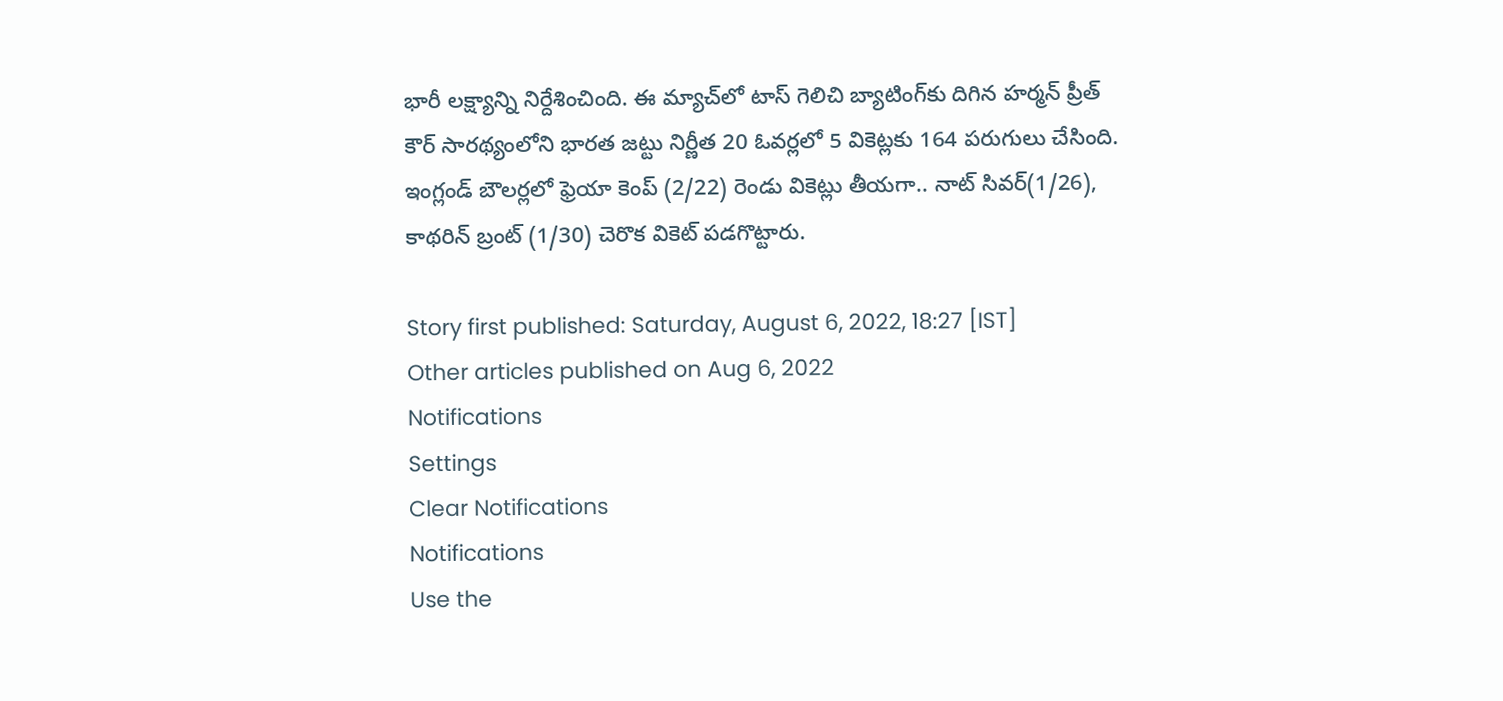భారీ లక్ష్యాన్ని నిర్దేశించింది. ఈ మ్యాచ్‌లో టాస్ గెలిచి బ్యాటింగ్‌కు దిగిన హర్మన్ ప్రీత్ కౌర్ సారథ్యంలోని భారత జట్టు నిర్ణీత 20 ఓవర్లలో 5 వికెట్లకు 164 పరుగులు చేసింది. ఇంగ్లండ్ బౌలర్లలో ఫ్రెయా కెంప్ (2/22) రెండు వికెట్లు తీయగా.. నాట్ సివర్(1/26), కాథరిన్ బ్రంట్ (1/30) చెరొక వికెట్ పడగొట్టారు.

Story first published: Saturday, August 6, 2022, 18:27 [IST]
Other articles published on Aug 6, 2022
Notifications
Settings
Clear Notifications
Notifications
Use the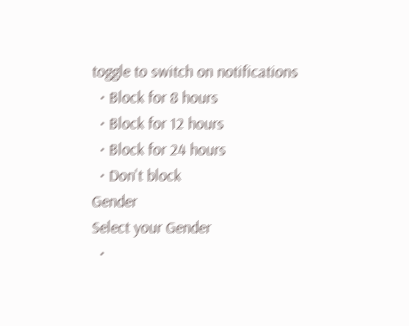toggle to switch on notifications
  • Block for 8 hours
  • Block for 12 hours
  • Block for 24 hours
  • Don't block
Gender
Select your Gender
  •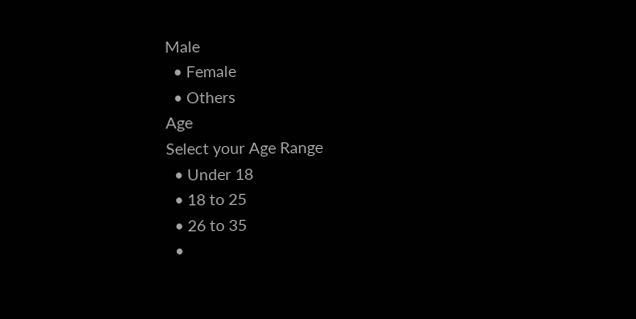Male
  • Female
  • Others
Age
Select your Age Range
  • Under 18
  • 18 to 25
  • 26 to 35
  •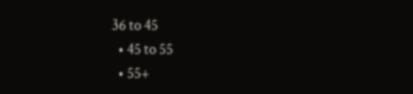36 to 45
  • 45 to 55
  • 55+